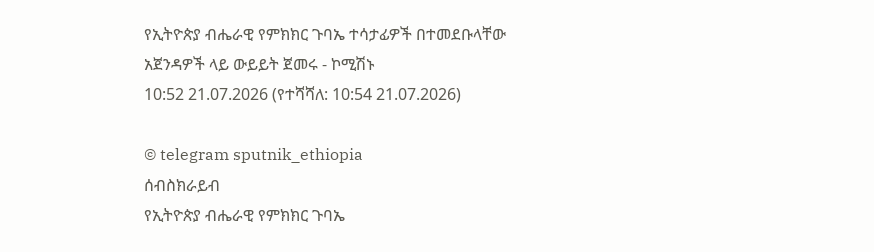የኢትዮጵያ ብሔራዊ የምክክር ጉባኤ ተሳታፊዎች በተመደቡላቸው አጀንዳዎች ላይ ውይይት ጀመሩ - ኮሚሽኑ
10:52 21.07.2026 (የተሻሻለ: 10:54 21.07.2026)

© telegram sputnik_ethiopia
ሰብስክራይብ
የኢትዮጵያ ብሔራዊ የምክክር ጉባኤ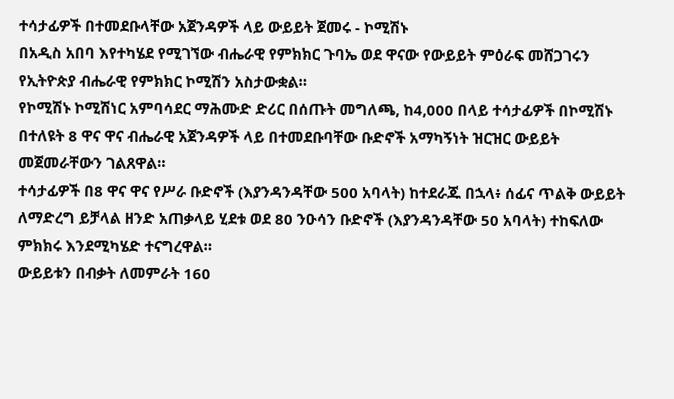ተሳታፊዎች በተመደቡላቸው አጀንዳዎች ላይ ውይይት ጀመሩ - ኮሚሽኑ
በአዲስ አበባ እየተካሄደ የሚገኘው ብሔራዊ የምክክር ጉባኤ ወደ ዋናው የውይይት ምዕራፍ መሸጋገሩን የኢትዮጵያ ብሔራዊ የምክክር ኮሚሽን አስታውቋል።
የኮሚሽኑ ኮሚሽነር አምባሳደር ማሕሙድ ድሪር በሰጡት መግለጫ, ከ4,000 በላይ ተሳታፊዎች በኮሚሽኑ በተለዩት 8 ዋና ዋና ብሔራዊ አጀንዳዎች ላይ በተመደቡባቸው ቡድኖች አማካኝነት ዝርዝር ውይይት መጀመራቸውን ገልጸዋል።
ተሳታፊዎች በ8 ዋና ዋና የሥራ ቡድኖች (እያንዳንዳቸው 500 አባላት) ከተደራጁ በኋላ፥ ሰፊና ጥልቅ ውይይት ለማድረግ ይቻላል ዘንድ አጠቃላይ ሂደቱ ወደ 80 ንዑሳን ቡድኖች (እያንዳንዳቸው 50 አባላት) ተከፍለው ምክክሩ እንደሚካሄድ ተናግረዋል።
ውይይቱን በብቃት ለመምራት 160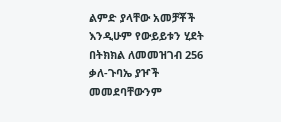ልምድ ያላቸው አመቻቾች እንዲሁም የውይይቱን ሂደት በትክክል ለመመዝገብ 256 ቃለ-ጉባኤ ያዦች መመደባቸውንም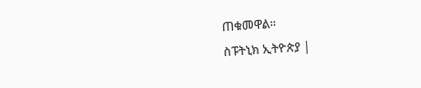ጠቁመዋል።
ስፑትኒክ ኢትዮጵያ |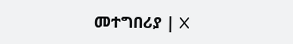መተግበሪያ | X